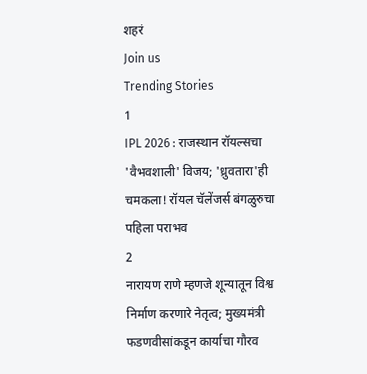शहरं
Join us
Trending Stories
1
IPL 2026 : राजस्थान रॉयल्सचा 'वैभवशाली' विजय; 'ध्रुवतारा'ही चमकला! रॉयल चॅलेंजर्स बंगळुरुचा पहिला पराभव
2
नारायण राणे म्हणजे शून्यातून विश्व निर्माण करणारे नेतृत्व; मुख्यमंत्री फडणवीसांकडून कार्याचा गौरव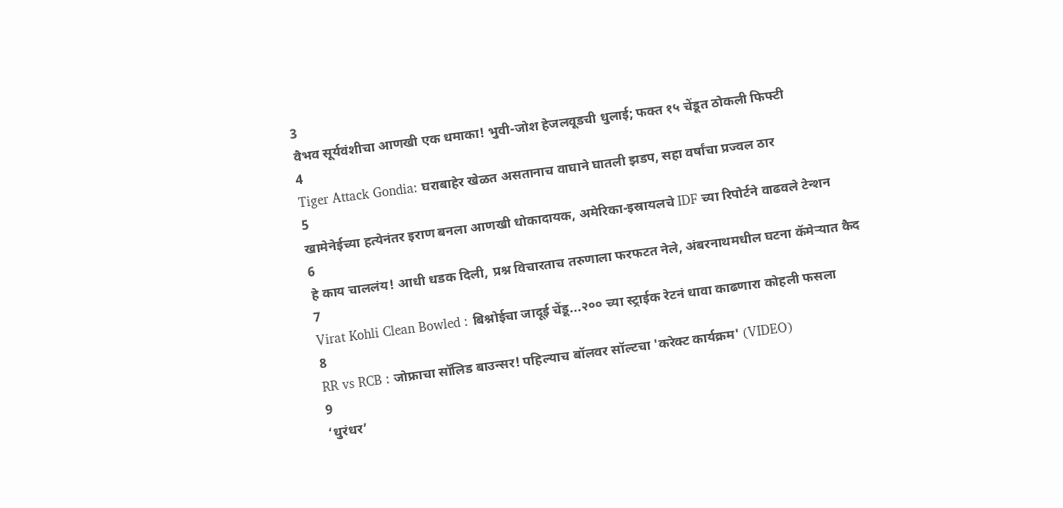3
वैभव सूर्यवंशीचा आणखी एक धमाका! भुवी-जोश हेजलवूडची धुलाई; फक्त १५ चेंडूत ठोकली फिफ्टी
4
Tiger Attack Gondia: घराबाहेर खेळत असतानाच वाघाने घातली झडप, सहा वर्षांचा प्रज्वल ठार
5
खामेनेईच्या हत्येनंतर इराण बनला आणखी धोकादायक, अमेरिका-इस्रायलचे IDF च्या रिपोर्टने वाढवले टेन्शन
6
हे काय चाललंय! आधी धडक दिली, प्रश्न विचारताच तरुणाला फरफटत नेले, अंबरनाथमधील घटना कॅमेऱ्यात कैद
7
Virat Kohli Clean Bowled : बिश्नोईचा जादूई चेंडू...२०० च्या स्ट्राईक रेटनं धावा काढणारा कोहली फसला
8
RR vs RCB : जोफ्राचा सॉलिड बाउन्सर! पहिल्याच बॉलवर सॉल्टचा 'करेक्ट कार्यक्रम' (VIDEO)
9
‘धुरंधर’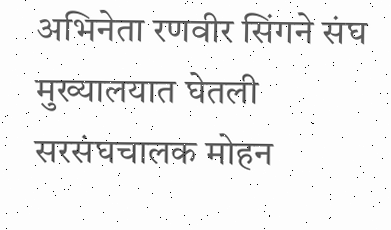अभिनेता रणवीर सिंगने संघ मुख्यालयात घेतली सरसंघचालक मोहन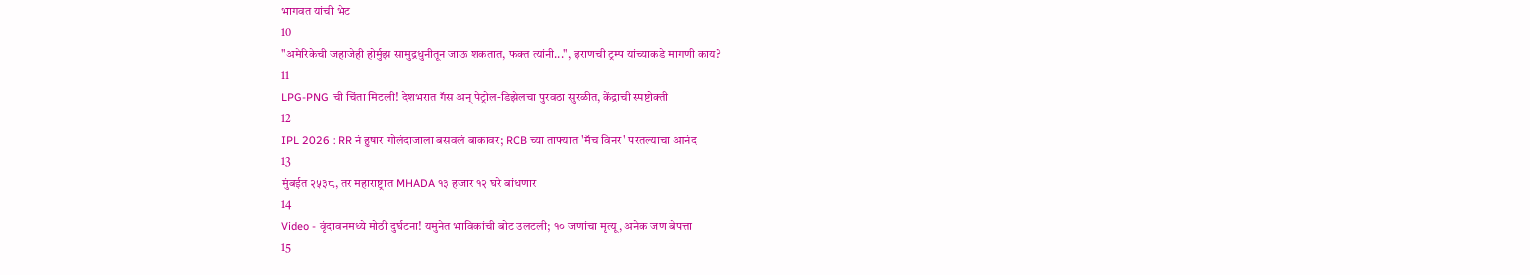भागवत यांची भेट
10
"अमेरिकेची जहाजेही होर्मुझ सामुद्रधुनीतून जाऊ शकतात, फक्त त्यांनी...", इराणची ट्रम्प यांच्याकडे मागणी काय?
11
LPG-PNG ची चिंता मिटली! देशभरात गॅस अन् पेट्रोल-डिझेलचा पुरवठा सुरळीत, केंद्राची स्पष्टोक्ती
12
IPL 2026 : RR नं हुषार गोलंदाजाला बसवलं बाकावर; RCB च्या ताफ्यात 'मॅच विनर' परतल्याचा आनंद
13
मुंबईत २५३८, तर महाराष्ट्रात MHADA १३ हजार १२ घरे बांधणार
14
Video - वृंदावनमध्ये मोठी दुर्घटना! यमुनेत भाविकांची बोट उलटली; १० जणांचा मृत्यू, अनेक जण बेपत्ता
15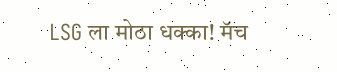LSG ला मोठा धक्का! मॅच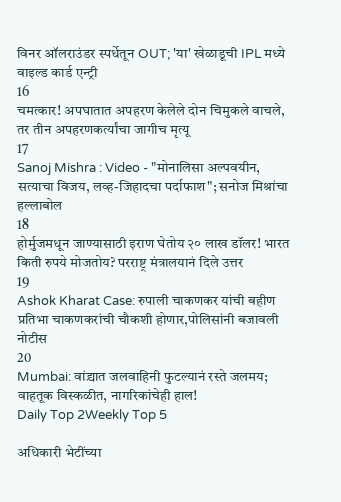विनर ऑलराउंडर स्पर्धेतून OUT; 'या' खेळाडूची IPL मध्ये वाइल्ड कार्ड एन्ट्री
16
चमत्कार! अपघातात अपहरण केलेले दोन चिमुकले वाचले, तर तीन अपहरणकर्त्यांचा जागीच मृत्यू
17
Sanoj Mishra : Video - "मोनालिसा अल्पवयीन, सत्याचा विजय, लव्ह-जिहादचा पर्दाफाश"; सनोज मिश्रांचा हल्लाबोल
18
होर्मुजमधून जाण्यासाठी इराण घेतोय २० लाख डॉलर! भारत किती रुपये मोजतोय? परराष्ट्र मंत्रालयानं दिले उत्तर
19
Ashok Kharat Case: रुपाली चाकणकर यांची बहीण प्रतिभा चाकणकरांची चौकशी होणार,पोलिसांनी बजावली नोटीस
20
Mumbai: वांद्र्यात जलवाहिनी फुटल्यानं रस्ते जलमय; वाहतूक विस्कळीत, नागरिकांचेही हाल!
Daily Top 2Weekly Top 5

अधिकारी भेटींच्या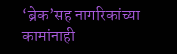‘ब्रेक’सह नागरिकांच्या कामांनाही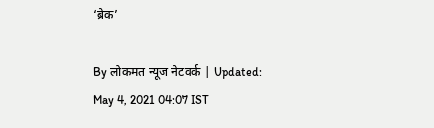‘ब्रेक’

By लोकमत न्यूज नेटवर्क | Updated: May 4, 2021 04:07 IST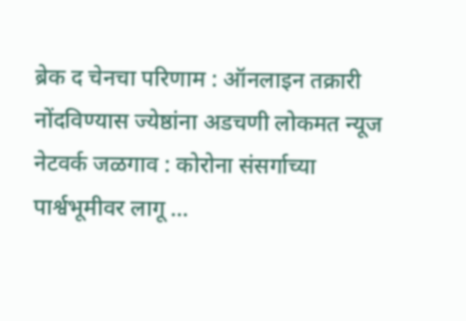ब्रेक द चेनचा परिणाम : ऑनलाइन तक्रारी नोंदविण्यास ज्येष्ठांना अडचणी लोकमत न्यूज नेटवर्क जळगाव : कोरोना संसर्गाच्या पार्श्वभूमीवर लागू ...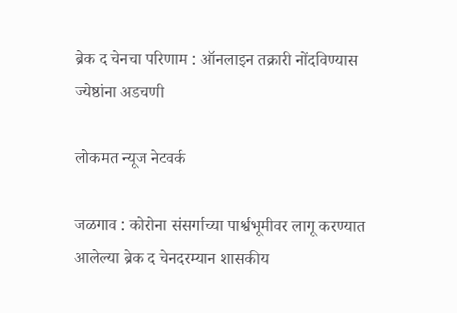ब्रेक द चेनचा परिणाम : ऑनलाइन तक्रारी नोंदविण्यास ज्येष्ठांना अडचणी

लोकमत न्यूज नेटवर्क

जळगाव : कोरोना संसर्गाच्या पार्श्वभूमीवर लागू करण्यात आलेल्या ब्रेक द चेनदरम्यान शासकीय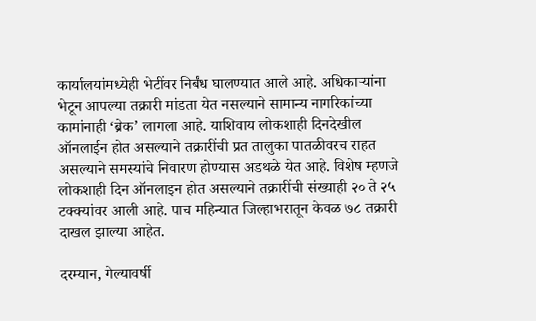कार्यालयांमध्येही भेटींवर निर्बंध घालण्यात आले आहे. अधिकाऱ्यांना भेटून आपल्या तक्रारी मांडता येत नसल्याने सामान्य नागरिकांच्या कामांनाही ‘ब्रेक’ लागला आहे. याशिवाय लोकशाही दिनदेखील ऑनलाईन होत असल्याने तक्रारींची प्रत तालुका पातळीवरच राहत असल्याने समस्यांचे निवारण होण्यास अडथळे येत आहे. विशेष म्हणजे लोकशाही दिन ऑनलाइन होत असल्याने तक्रारींची संख्याही २० ते २५ टक्‍क्‍यांवर आली आहे. पाच महिन्यात जिल्हाभरातून केवळ ७८ तक्रारी दाखल झाल्या आहेत.

दरम्यान, गेल्यावर्षी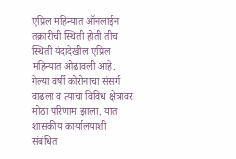एप्रिल महिन्यात ऑनलाईन तक्रारीची स्थिती होती तीच स्थिती यंदादेखील एप्रिल महिन्यात ओढावली आहे. गेल्या वर्षी कोरोनाचा संसर्ग वाढला व त्याचा विविध क्षेत्रावर मोठा परिणाम झाला. यात शासकीय कार्यालयाशी संबंधित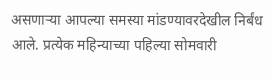असणाऱ्या आपल्या समस्या मांडण्यावरदेखील निर्बंध आले. प्रत्येक महिन्याच्या पहिल्या सोमवारी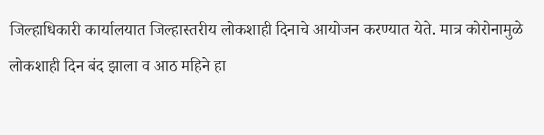जिल्हाधिकारी कार्यालयात जिल्हास्तरीय लोकशाही दिनाचे आयोजन करण्यात येते. मात्र कोरोनामुळे लोकशाही दिन बंद झाला व आठ महिने हा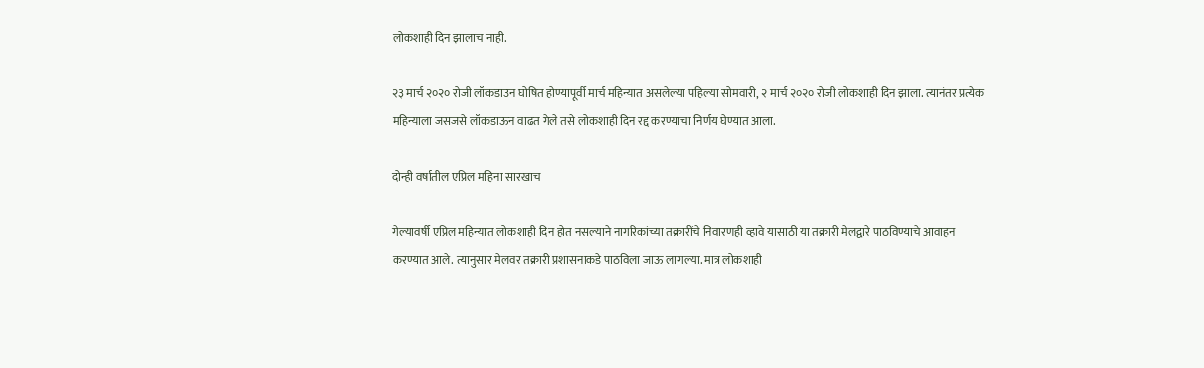लोकशाही दिन झालाच नाही.

२३ मार्च २०२० रोजी लॉकडाउन घोषित होण्यापूर्वी मार्च महिन्यात असलेल्या पहिल्या सोमवारी, २ मार्च २०२० रोजी लोकशाही दिन झाला. त्यानंतर प्रत्येक महिन्याला जसजसे लॉकडाऊन वाढत गेले तसे लोकशाही दिन रद्द करण्याचा निर्णय घेण्यात आला.

दोन्ही वर्षातील एप्रिल महिना सारखाच

गेल्यावर्षी एप्रिल महिन्यात लोकशाही दिन होत नसल्याने नागरिकांच्या तक्रारींचे निवारणही व्हावे यासाठी या तक्रारी मेलद्वारे पाठविण्याचे आवाहन करण्यात आले. त्यानुसार मेलवर तक्रारी प्रशासनाकडे पाठविला जाऊ लागल्या. मात्र लोकशाही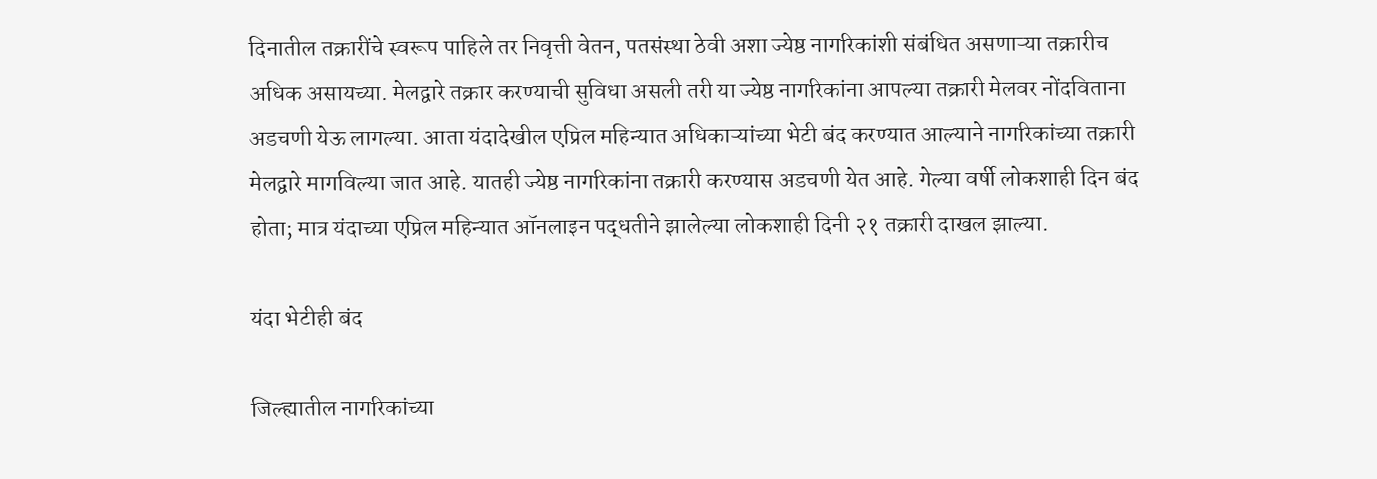दिनातील तक्रारींचे स्वरूप पाहिले तर निवृत्ती वेतन, पतसंस्था ठेवी अशा ज्येष्ठ नागरिकांशी संबंधित असणाऱ्या तक्रारीच अधिक असायच्या. मेलद्वारे तक्रार करण्याची सुविधा असली तरी या ज्येष्ठ नागरिकांना आपल्या तक्रारी मेलवर नोंदविताना अडचणी येऊ लागल्या. आता यंदादेखील एप्रिल महिन्यात अधिकाऱ्यांच्या भेटी बंद करण्यात आल्याने नागरिकांच्या तक्रारी मेलद्वारे मागविल्या जात आहे. यातही ज्येष्ठ नागरिकांना तक्रारी करण्यास अडचणी येत आहे. गेल्या वर्षी लोकशाही दिन बंद होता; मात्र यंदाच्या एप्रिल महिन्यात ऑनलाइन पद्धतीने झालेल्या लोकशाही दिनी २१ तक्रारी दाखल झाल्या.

यंदा भेटीही बंद

जिल्ह्यातील नागरिकांच्या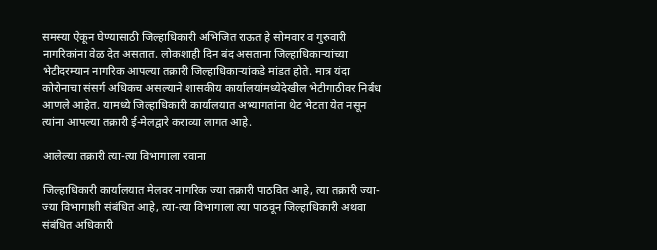समस्या ऐकून घेण्यासाठी जिल्हाधिकारी अभिजित राऊत हे सोमवार व गुरुवारी नागरिकांना वेळ देत असतात. लोकशाही दिन बंद असताना जिल्हाधिकाऱ्यांच्या भेटीदरम्यान नागरिक आपल्या तक्रारी जिल्हाधिकाऱ्यांकडे मांडत होते. मात्र यंदा कोरोनाचा संसर्ग अधिकच असल्याने शासकीय कार्यालयांमध्येदेखील भेटीगाठीवर निर्बंध आणले आहेत. यामध्ये जिल्हाधिकारी कार्यालयात अभ्यागतांना थेट भेटता येत नसून त्यांना आपल्या तक्रारी ई-मेलद्वारे कराव्या लागत आहे.

आलेल्या तक्रारी त्या-त्या विभागाला रवाना

जिल्हाधिकारी कार्यालयात मेलवर नागरिक ज्या तक्रारी पाठवित आहे, त्या तक्रारी ज्या-ज्या विभागाशी संबंधित आहे, त्या-त्या विभागाला त्या पाठवून जिल्हाधिकारी अथवा संबंधित अधिकारी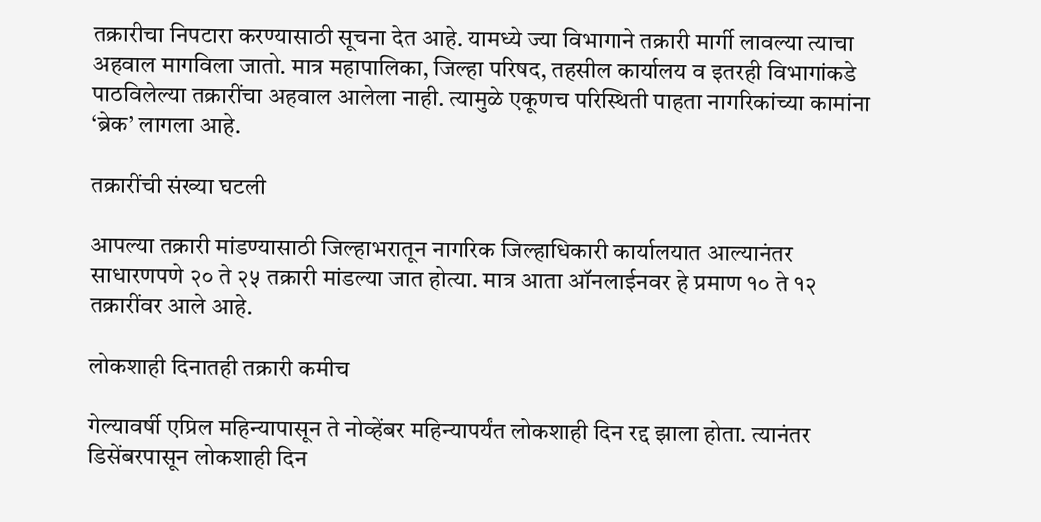तक्रारीचा निपटारा करण्यासाठी सूचना देत आहे. यामध्ये ज्या विभागाने तक्रारी मार्गी लावल्या त्याचा अहवाल मागविला जातो. मात्र महापालिका, जिल्हा परिषद, तहसील कार्यालय व इतरही विभागांकडे पाठविलेल्या तक्रारींचा अहवाल आलेला नाही. त्यामुळे एकूणच परिस्थिती पाहता नागरिकांच्या कामांना ‘ब्रेक’ लागला आहे.

तक्रारींची संख्या घटली

आपल्या तक्रारी मांडण्यासाठी जिल्हाभरातून नागरिक जिल्हाधिकारी कार्यालयात आल्यानंतर साधारणपणे २० ते २५ तक्रारी मांडल्या जात होत्या. मात्र आता ऑनलाईनवर हे प्रमाण १० ते १२ तक्रारींवर आले आहे.

लोकशाही दिनातही तक्रारी कमीच

गेल्यावर्षी एप्रिल महिन्यापासून ते नोव्हेंबर महिन्यापर्यंत लोकशाही दिन रद्द झाला होता. त्यानंतर डिसेंबरपासून लोकशाही दिन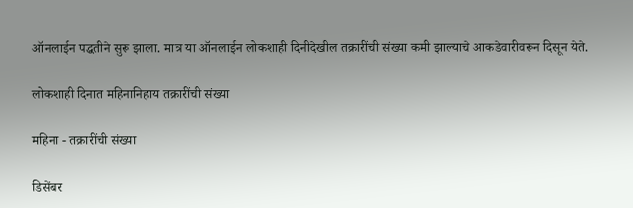ऑनलाईन पद्धतीने सुरू झाला. मात्र या ऑनलाईन लोकशाही दिनीदेखील तक्रारींची संख्या कमी झाल्याचे आकडेवारीवरून दिसून येते.

लोकशाही दिनात महिनानिहाय तक्रारींची संख्या

महिना - तक्रारींची संख्या

डिसेंबर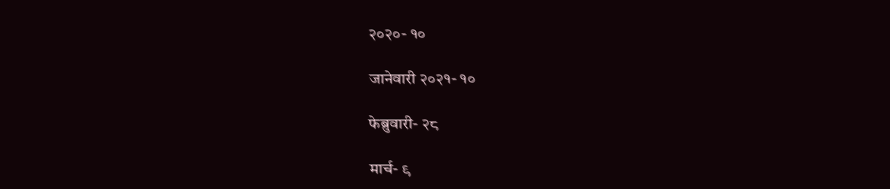२०२०- १०

जानेवारी २०२१- १०

फेब्रुवारी- २८

मार्च- ९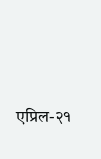एप्रिल-२१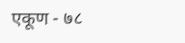एकूण - ७८